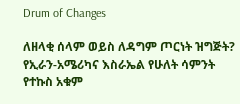Drum of Changes

ለዘላቂ ሰላም ወይስ ለዳግም ጦርነት ዝግጅት? የኢራን-አሜሪካና እስራኤል የሁለት ሳምንት የተኩስ አቁም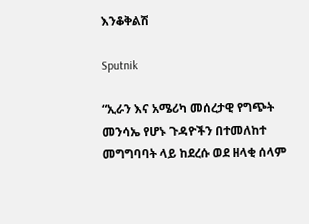እንቆቅልሽ

Sputnik

“ኢራን እና አሜሪካ መሰረታዊ የግጭት መንሳኤ የሆኑ ጉዳዮችን በተመለከተ መግግባባት ላይ ከደረሱ ወደ ዘላቂ ሰላም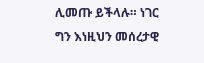ሊመጡ ይችላሉ። ነገር ግን እነዚህን መሰረታዊ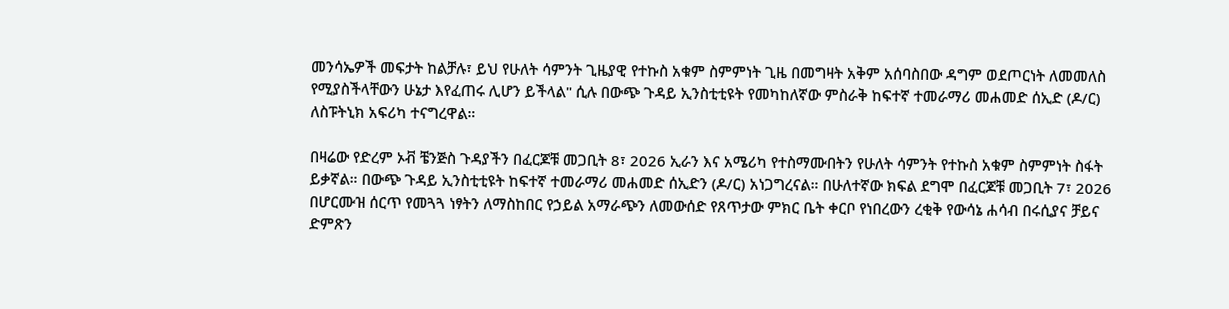መንሳኤዎች መፍታት ከልቻሉ፣ ይህ የሁለት ሳምንት ጊዜያዊ የተኩስ አቁም ስምምነት ጊዜ በመግዛት አቅም አሰባስበው ዳግም ወደጦርነት ለመመለስ የሚያስችላቸውን ሁኔታ እየፈጠሩ ሊሆን ይችላል" ሲሉ በውጭ ጉዳይ ኢንስቲቲዩት የመካከለኛው ምስራቅ ከፍተኛ ተመራማሪ መሐመድ ሰኢድ (ዶ/ር) ለስፑትኒክ አፍሪካ ተናግረዋል።

በዛሬው የድረም ኦቭ ቼንጅስ ጉዳያችን በፈርጆቹ መጋቢት 8፣ 2026 ኢራን እና አሜሪካ የተስማሙበትን የሁለት ሳምንት የተኩስ አቁም ስምምነት ስፋት ይቃኛል። በውጭ ጉዳይ ኢንስቲቲዩት ከፍተኛ ተመራማሪ መሐመድ ሰኢድን (ዶ/ር) አነጋግረናል። በሁለተኛው ክፍል ደግሞ በፈርጆቹ መጋቢት 7፣ 2026 በሆርሙዝ ሰርጥ የመጓጓ ነፃትን ለማስከበር የኃይል አማራጭን ለመውሰድ የጸጥታው ምክር ቤት ቀርቦ የነበረውን ረቂቅ የውሳኔ ሐሳብ በሩሲያና ቻይና ድምጽን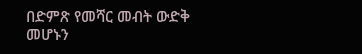በድምጽ የመሻር መብት ውድቅ መሆኑን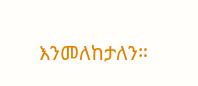እንመለከታለን።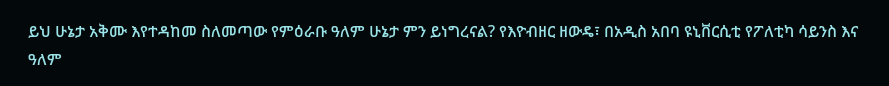ይህ ሁኔታ አቅሙ እየተዳከመ ስለመጣው የምዕራቡ ዓለም ሁኔታ ምን ይነግረናል? የእዮብዘር ዘውዴ፣ በአዲስ አበባ ዩኒቨርሲቲ የፖለቲካ ሳይንስ እና ዓለም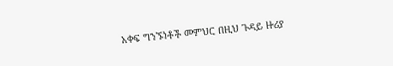አቀፍ ግንኙነቶች መምህር በዚህ ጉዳይ ዙሪያ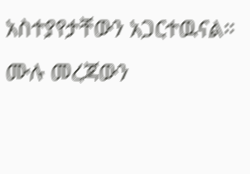አስተያየታቸውን አጋርተዉናል።
ሙሉ መረጃውን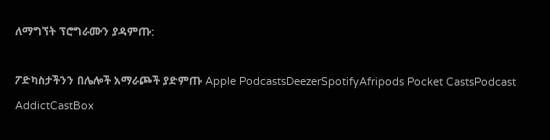ለማግኘት ፕሮግራሙን ያዳምጡ:

ፖድካስታችንን በሌሎች አማራጮች ያድምጡ Apple PodcastsDeezerSpotifyAfripods Pocket CastsPodcast AddictCastBox